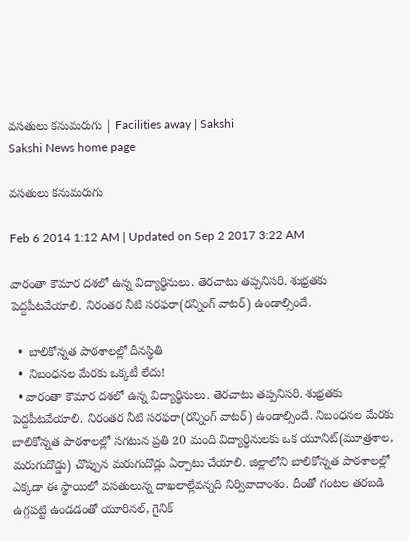వసతులు కనుమరుగు | Facilities away | Sakshi
Sakshi News home page

వసతులు కనుమరుగు

Feb 6 2014 1:12 AM | Updated on Sep 2 2017 3:22 AM

వారంతా కౌమార దశలో ఉన్న విద్యార్థినులు. తెరచాటు తప్పనిసరి. శుభ్రతకు పెద్దపీటవేయాలి. నిరంతర నీటి సరఫరా(రన్నింగ్ వాటర్) ఉండాల్సిందే.

  •  బాలికోన్నత పాఠశాలల్లో దీనస్థితి
  •  నిబంధనల మేరకు ఒక్కటీ లేదు!
  • వారంతా కౌమార దశలో ఉన్న విద్యార్థినులు. తెరచాటు తప్పనిసరి. శుభ్రతకు పెద్దపీటవేయాలి. నిరంతర నీటి సరఫరా(రన్నింగ్ వాటర్) ఉండాల్సిందే. నిబంధనల మేరకు బాలికోన్నత పాఠశాలల్లో సగటున ప్రతి 20 మంది విద్యార్థినులకు ఒక యూనిట్(మూత్రశాల, మరుగుదొడ్డు) చొప్పున మరుగుదొడ్లు ఏర్పాటు చేయాలి. జిల్లాలోని బాలికోన్నత పాఠశాలల్లో ఎక్కడా ఈ స్థాయిలో వసతులున్న దాఖలాల్లేవన్నది నిర్వివాదాంశం. దీంతో గంటల తరబడి ఉగ్గపట్టి ఉండడంతో యూరినల్, గైనిక్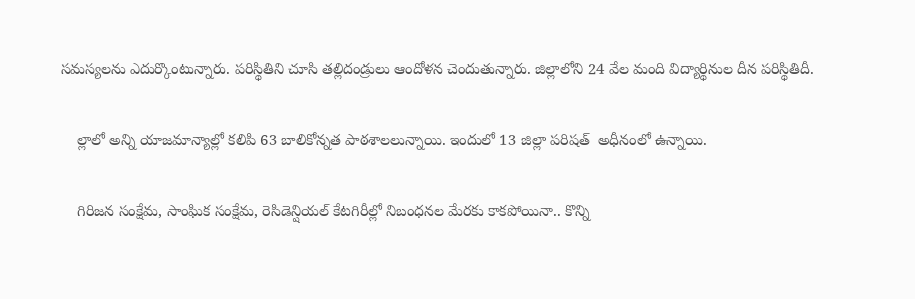సమస్యలను ఎదుర్కొంటున్నారు. పరిస్థితిని చూసి తల్లిదండ్రులు ఆందోళన చెందుతున్నారు. జిల్లాలోని 24 వేల మంది విద్యార్థినుల దీన పరిస్థితిదీ.

    ల్లాలో అన్ని యాజమాన్యాల్లో కలిపి 63 బాలికోన్నత పాఠశాలలున్నాయి. ఇందులో 13 జిల్లా పరిషత్  అధీనంలో ఉన్నాయి.

    గిరిజన సంక్షేమ, సాంఘిక సంక్షేమ, రెసిడెన్షియల్ కేటగిరీల్లో నిబంధనల మేరకు కాకపోయినా.. కొన్ని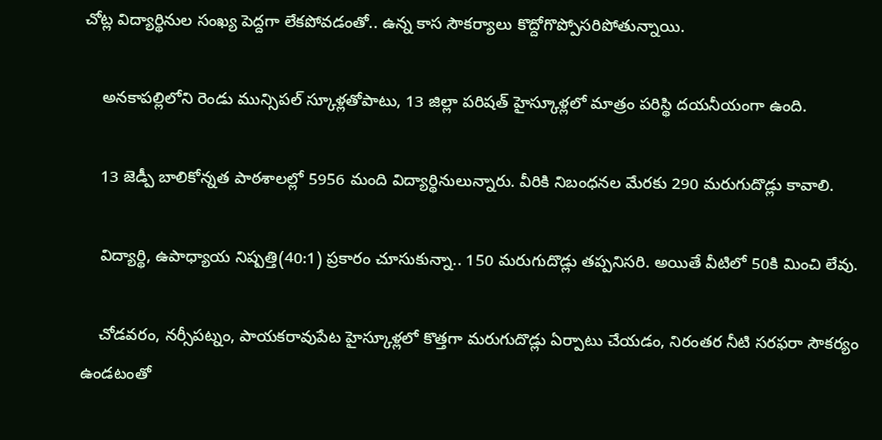చోట్ల విద్యార్థినుల సంఖ్య పెద్దగా లేకపోవడంతో.. ఉన్న కాస సౌకర్యాలు కొద్దోగొప్పోసరిపోతున్నాయి.

    అనకాపల్లిలోని రెండు మున్సిపల్ స్కూళ్లతోపాటు, 13 జిల్లా పరిషత్ హైస్కూళ్లలో మాత్రం పరిస్థి దయనీయంగా ఉంది.

    13 జెడ్పీ బాలికోన్నత పాఠశాలల్లో 5956 మంది విద్యార్థినులున్నారు. వీరికి నిబంధనల మేరకు 290 మరుగుదొడ్లు కావాలి.

    విద్యార్థి, ఉపాధ్యాయ నిష్పత్తి(40:1) ప్రకారం చూసుకున్నా.. 150 మరుగుదొడ్లు తప్పనిసరి. అయితే వీటిలో 50కి మించి లేవు.

    చోడవరం, నర్సీపట్నం, పాయకరావుపేట హైస్కూళ్లలో కొత్తగా మరుగుదొడ్లు ఏర్పాటు చేయడం, నిరంతర నీటి సరఫరా సౌకర్యం ఉండటంతో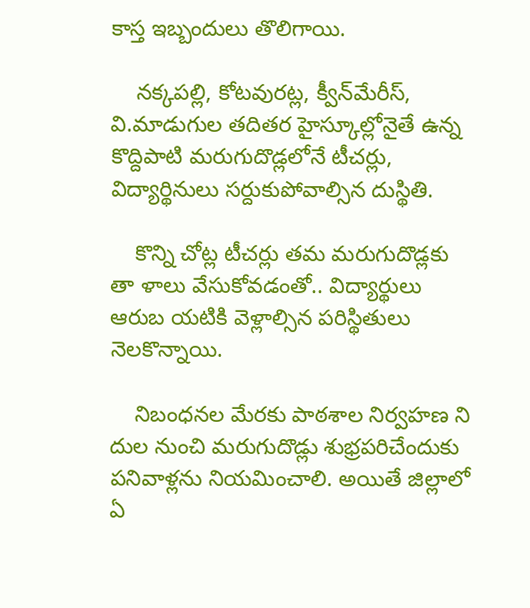కాస్త ఇబ్బందులు తొలిగాయి.

    నక్కపల్లి, కోటవురట్ల, క్వీన్‌మేరీస్, వి.మాడుగుల తదితర హైస్కూల్లోనైతే ఉన్న కొద్దిపాటి మరుగుదొడ్లలోనే టీచర్లు, విద్యార్థినులు సర్దుకుపోవాల్సిన దుస్థితి.

    కొన్ని చోట్ల టీచర్లు తమ మరుగుదొడ్లకు తా ళాలు వేసుకోవడంతో.. విద్యార్థులు ఆరుబ యటికి వెళ్లాల్సిన పరిస్థితులు నెలకొన్నాయి.

    నిబంధనల మేరకు పాఠశాల నిర్వహణ ని దుల నుంచి మరుగుదొడ్లు శుభ్రపరిచేందుకు పనివాళ్లను నియమించాలి. అయితే జిల్లాలో ఏ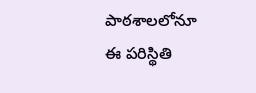పాఠశాలలోనూ ఈ పరిస్థితి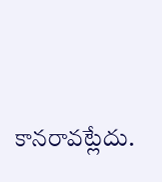కానరావట్లేదు.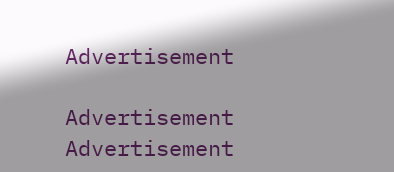Advertisement

Advertisement
Advertisement